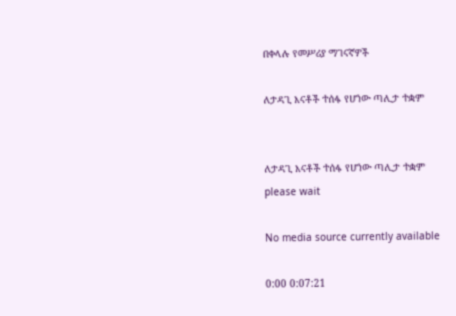በቀላሉ የመሥሪያ ማገናኛዎች

ለታዳጊ እናቶች ተሰፋ የሆነው ጣሊታ ተቋም


ለታዳጊ እናቶች ተሰፋ የሆነው ጣሊታ ተቋም
please wait

No media source currently available

0:00 0:07:21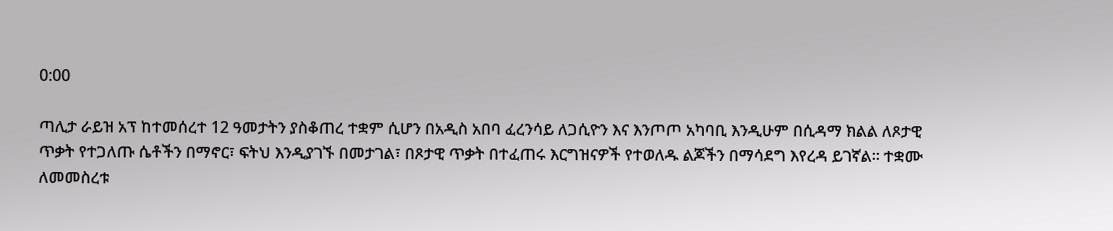0:00

ጣሊታ ራይዝ አፕ ከተመሰረተ 12 ዓመታትን ያስቆጠረ ተቋም ሲሆን በአዲስ አበባ ፈረንሳይ ለጋሲዮን እና እንጦጦ አካባቢ እንዲሁም በሲዳማ ክልል ለጾታዊ ጥቃት የተጋለጡ ሴቶችን በማኖር፣ ፍትህ እንዲያገኙ በመታገል፣ በጾታዊ ጥቃት በተፈጠሩ እርግዝናዎች የተወለዱ ልጆችን በማሳደግ እየረዳ ይገኛል፡፡ ተቋሙ ለመመስረቱ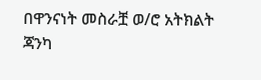በዋንናነት መስራቿ ወ/ሮ አትክልት ጃንካ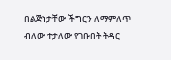በልጅነታቸው ችግርን ለማምለጥ ብለው ተታለው የገቡበት ትዳር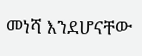መነሻ እንደሆናቸው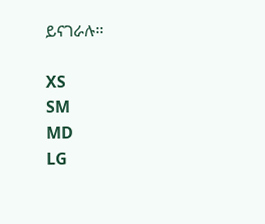ይናገራሉ፡፡

XS
SM
MD
LG